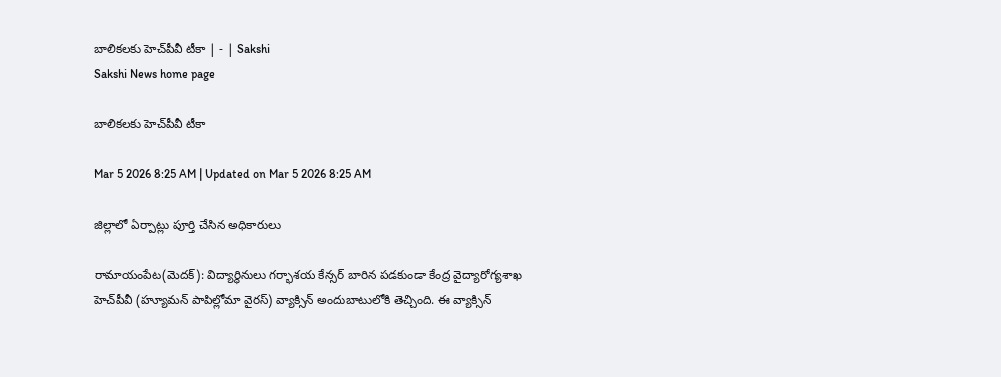బాలికలకు హెచ్‌పీవీ టీకా | - | Sakshi
Sakshi News home page

బాలికలకు హెచ్‌పీవీ టీకా

Mar 5 2026 8:25 AM | Updated on Mar 5 2026 8:25 AM

జిల్లాలో ఏర్పాట్లు పూర్తి చేసిన అధికారులు

రామాయంపేట(మెదక్‌): విద్యార్థినులు గర్భాశయ కేన్సర్‌ బారిన పడకుండా కేంద్ర వైద్యారోగ్యశాఖ హెచ్‌పీవీ (హ్యూమన్‌ పాపిల్లోమా వైరస్‌) వ్యాక్సిన్‌ అందుబాటులోకి తెచ్చింది. ఈ వ్యాక్సిన్‌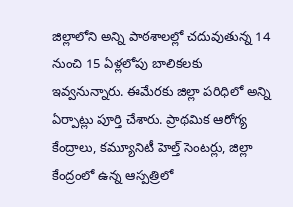జిల్లాలోని అన్ని పాఠశాలల్లో చదువుతున్న 14 నుంచి 15 ఏళ్లలోపు బాలికలకు ఇవ్వనున్నారు. ఈమేరకు జిల్లా పరిధిలో అన్ని ఏర్పాట్లు పూర్తి చేశారు. ప్రాథమిక ఆరోగ్య కేంద్రాలు, కమ్యూనిటీ హెల్త్‌ సెంటర్లు, జిల్లా కేంద్రంలో ఉన్న ఆస్పత్రిలో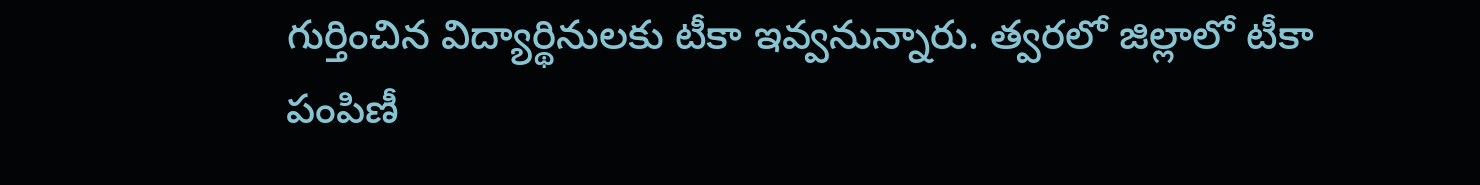గుర్తించిన విద్యార్థినులకు టీకా ఇవ్వనున్నారు. త్వరలో జిల్లాలో టీకా పంపిణీ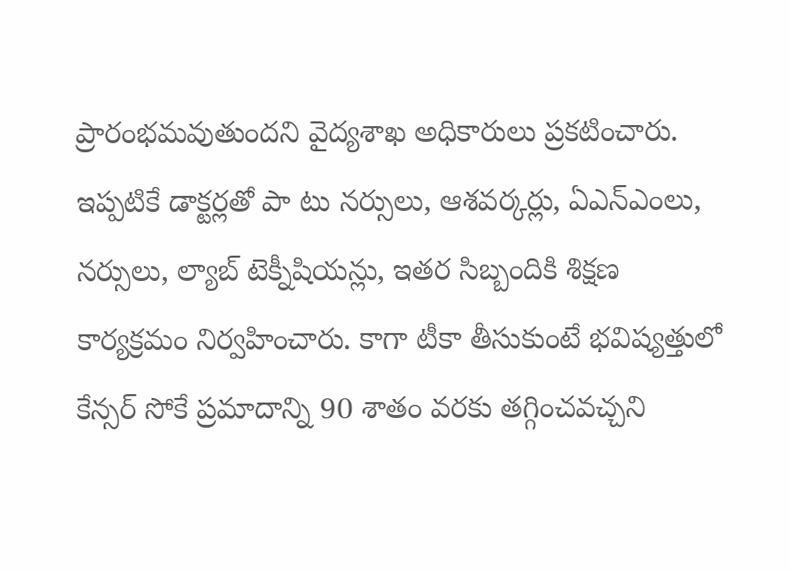ప్రారంభమవుతుందని వైద్యశాఖ అధికారులు ప్రకటించారు. ఇప్పటికే డాక్టర్లతో పా టు నర్సులు, ఆశవర్కర్లు, ఏఎన్‌ఎంలు, నర్సులు, ల్యాబ్‌ టెక్నీషియన్లు, ఇతర సిబ్బందికి శిక్షణ కార్యక్రమం నిర్వహించారు. కాగా టీకా తీసుకుంటే భవిష్యత్తులో కేన్సర్‌ సోకే ప్రమాదాన్ని 90 శాతం వరకు తగ్గించవచ్చని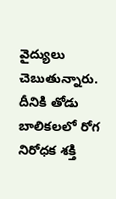వైద్యులు చెబుతున్నారు. దీనికి తోడు బాలికలలో రోగ నిరోధక శక్తి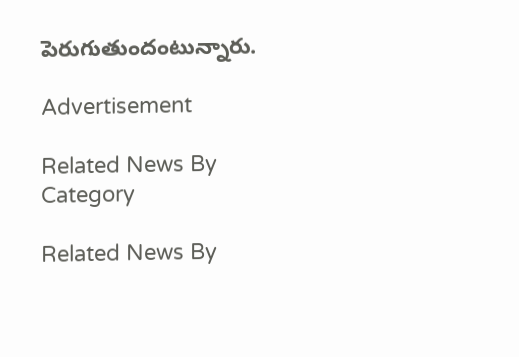పెరుగుతుందంటున్నారు.

Advertisement

Related News By Category

Related News By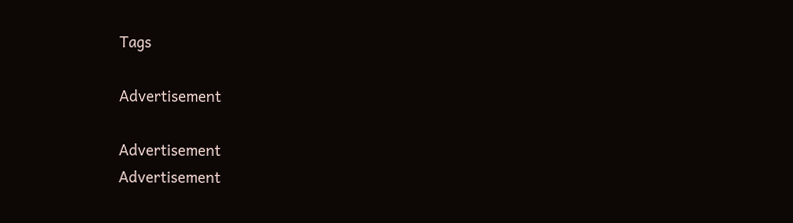Tags

Advertisement

Advertisement
Advertisement